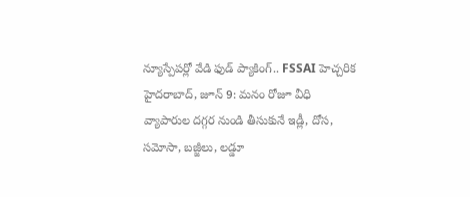న్యూస్పేపర్లో వేడి ఫుడ్ ప్యాకింగ్.. FSSAI హెచ్చరిక
హైదరాబాద్, జూన్ 9: మనం రోజూ వీధి వ్యాపారుల దగ్గర నుండి తీసుకునే ఇడ్లీ, దోస, సమోసా, బజ్జీలు, లడ్డూ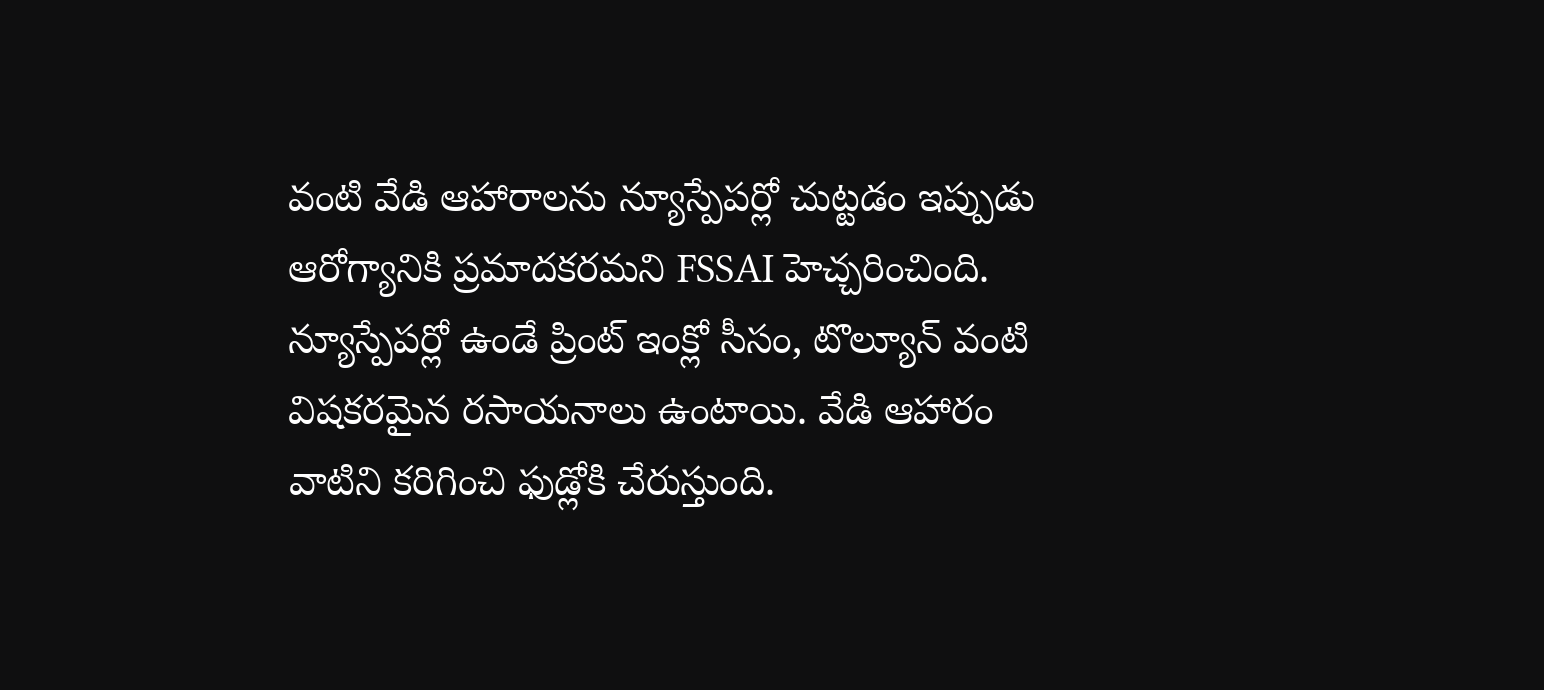వంటి వేడి ఆహారాలను న్యూస్పేపర్లో చుట్టడం ఇప్పుడు ఆరోగ్యానికి ప్రమాదకరమని FSSAI హెచ్చరించింది. న్యూస్పేపర్లో ఉండే ప్రింట్ ఇంక్లో సీసం, టొల్యూన్ వంటి విషకరమైన రసాయనాలు ఉంటాయి. వేడి ఆహారం వాటిని కరిగించి ఫుడ్లోకి చేరుస్తుంది.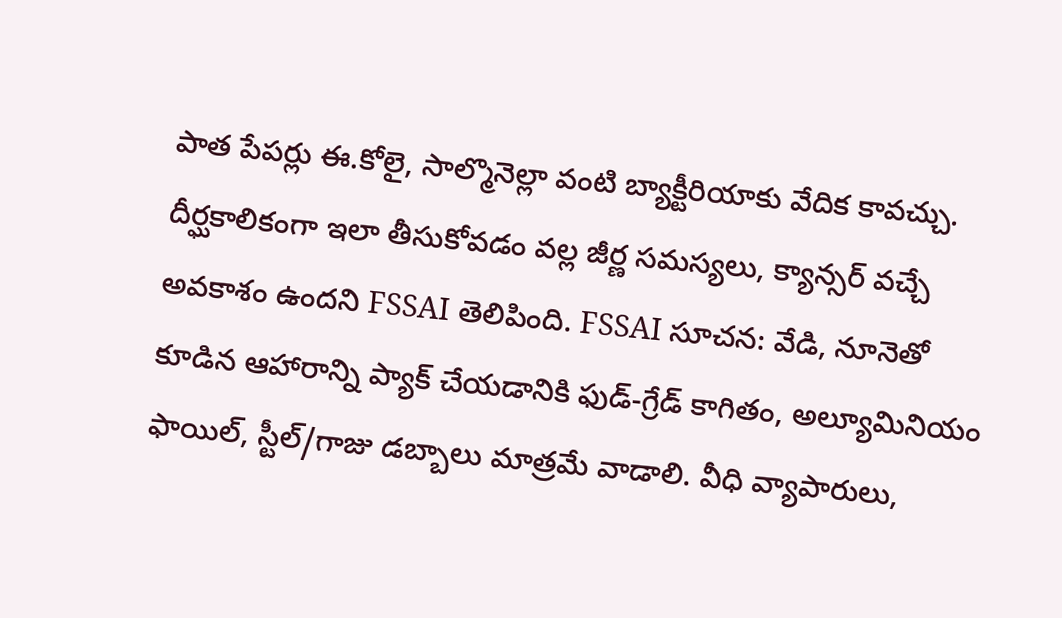పాత పేపర్లు ఈ.కోలై, సాల్మొనెల్లా వంటి బ్యాక్టీరియాకు వేదిక కావచ్చు. దీర్ఘకాలికంగా ఇలా తీసుకోవడం వల్ల జీర్ణ సమస్యలు, క్యాన్సర్ వచ్చే అవకాశం ఉందని FSSAI తెలిపింది. FSSAI సూచన: వేడి, నూనెతో కూడిన ఆహారాన్ని ప్యాక్ చేయడానికి ఫుడ్-గ్రేడ్ కాగితం, అల్యూమినియం ఫాయిల్, స్టీల్/గాజు డబ్బాలు మాత్రమే వాడాలి. వీధి వ్యాపారులు,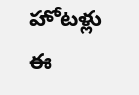హోటళ్లు ఈ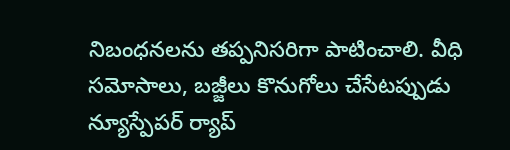నిబంధనలను తప్పనిసరిగా పాటించాలి. వీధి సమోసాలు, బజ్జీలు కొనుగోలు చేసేటప్పుడు న్యూస్పేపర్ ర్యాప్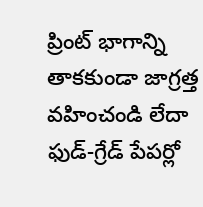ప్రింట్ భాగాన్ని తాకకుండా జాగ్రత్త వహించండి లేదా ఫుడ్-గ్రేడ్ పేపర్లో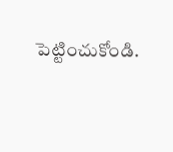పెట్టించుకోండి.